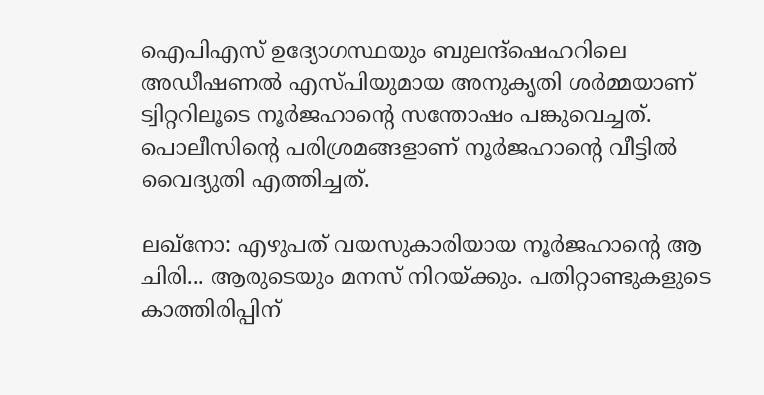ഐപിഎസ് ഉദ്യോഗസ്ഥയും ബുലന്ദ്ഷെഹറിലെ അഡീഷണല്‍ എസ്‍പിയുമായ അനുകൃതി ശര്‍മ്മയാണ് ട്വിറ്ററിലൂടെ നൂര്‍ജഹാന്‍റെ സന്തോഷം പങ്കുവെച്ചത്. പൊലീസിന്‍റെ പരിശ്രമങ്ങളാണ് നൂര്‍ജഹാന്‍റെ വീട്ടിൽ വൈദ്യുതി എത്തിച്ചത്.

ലഖ്നോ: എഴുപത് വയസുകാരിയായ നൂര്‍ജഹാന്‍റെ ആ ചിരി... ആരുടെയും മനസ് നിറയ്ക്കും. പതിറ്റാണ്ടുകളുടെ കാത്തിരിപ്പിന്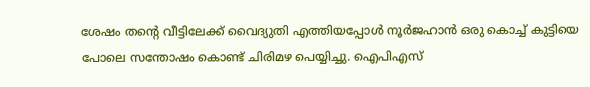ശേഷം തന്‍റെ വീട്ടിലേക്ക് വൈദ്യുതി എത്തിയപ്പോള്‍ നൂര്‍ജഹാൻ ഒരു കൊച്ച് കുട്ടിയെ പോലെ സന്തോഷം കൊണ്ട് ചിരിമഴ പെയ്യിച്ചു. ഐപിഎസ്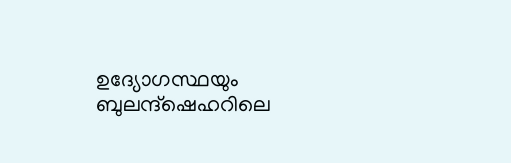ഉദ്യോഗസ്ഥയും ബുലന്ദ്ഷെഹറിലെ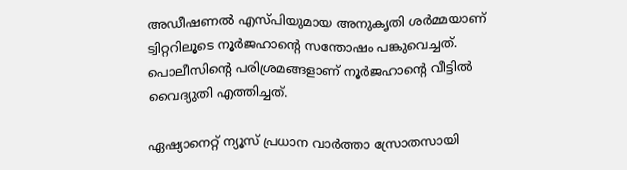അഡീഷണല്‍ എസ്‍പിയുമായ അനുകൃതി ശര്‍മ്മയാണ് ട്വിറ്ററിലൂടെ നൂര്‍ജഹാന്‍റെ സന്തോഷം പങ്കുവെച്ചത്. പൊലീസിന്‍റെ പരിശ്രമങ്ങളാണ് നൂര്‍ജഹാന്‍റെ വീട്ടിൽ വൈദ്യുതി എത്തിച്ചത്.

ഏഷ്യാനെറ്റ് ന്യൂസ് പ്രധാന വാർത്താ സ്രോതസായി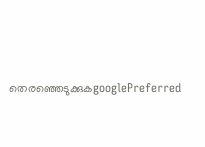തെരഞ്ഞെടുക്കുകgooglePreferred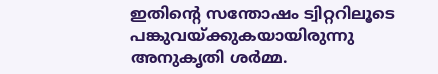ഇതിന്‍റെ സന്തോഷം ട്വിറ്ററിലൂടെ പങ്കുവയ്ക്കുകയായിരുന്നു അനുകൃതി ശര്‍മ്മ.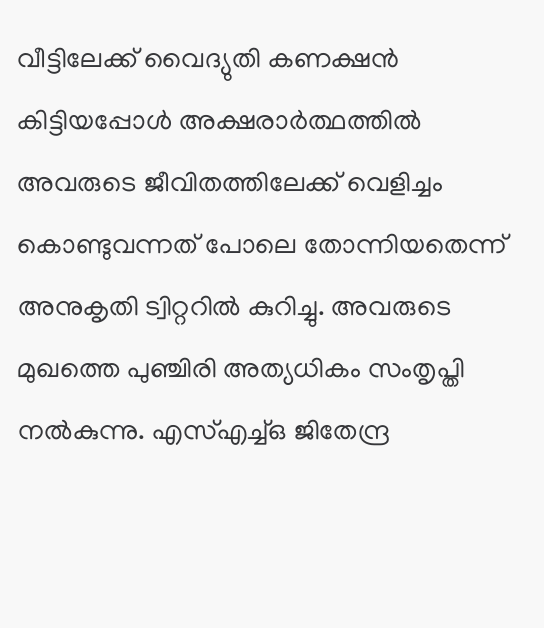വീട്ടിലേക്ക് വൈദ്യുതി കണക്ഷൻ കിട്ടിയപ്പോള്‍ അക്ഷരാർത്ഥത്തിൽ അവരുടെ ജീവിതത്തിലേക്ക് വെളിച്ചം കൊണ്ടുവന്നത് പോലെ തോന്നിയതെന്ന് അനുകൃതി ട്വിറ്ററില്‍ കുറിച്ചു. അവരുടെ മുഖത്തെ പുഞ്ചിരി അത്യധികം സംതൃപ്തി നൽകുന്നു. എസ്എച്ച്ഒ ജിതേന്ദ്ര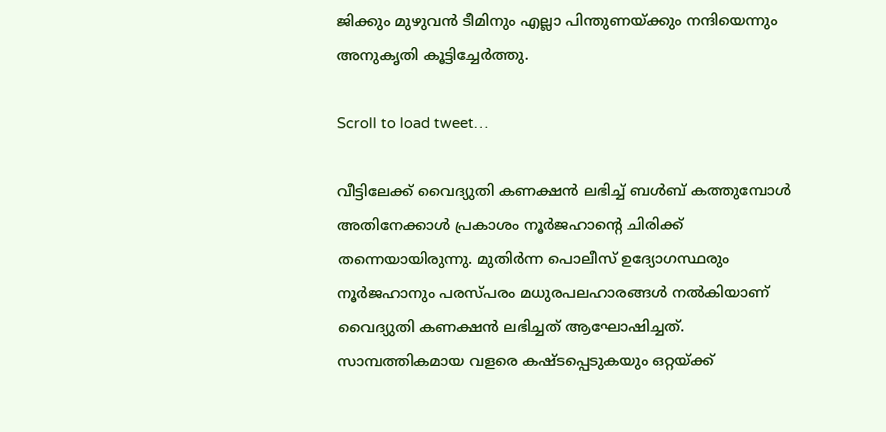ജിക്കും മുഴുവൻ ടീമിനും എല്ലാ പിന്തുണയ്ക്കും നന്ദിയെന്നും അനുകൃതി കൂട്ടിച്ചേർത്തു.

Scroll to load tweet…

വീട്ടിലേക്ക് വൈദ്യുതി കണക്ഷൻ ലഭിച്ച് ബള്‍ബ് കത്തുമ്പോള്‍ അതിനേക്കാള്‍ പ്രകാശം നൂര്‍ജഹാന്‍റെ ചിരിക്ക് തന്നെയായിരുന്നു. മുതിർന്ന പൊലീസ് ഉദ്യോഗസ്ഥരും നൂർജഹാനും പരസ്പരം മധുരപലഹാരങ്ങൾ നൽകിയാണ് വൈദ്യുതി കണക്ഷൻ ലഭിച്ചത് ആഘോഷിച്ചത്. സാമ്പത്തികമായ വളരെ കഷ്ടപ്പെടുകയും ഒറ്റയ്ക്ക്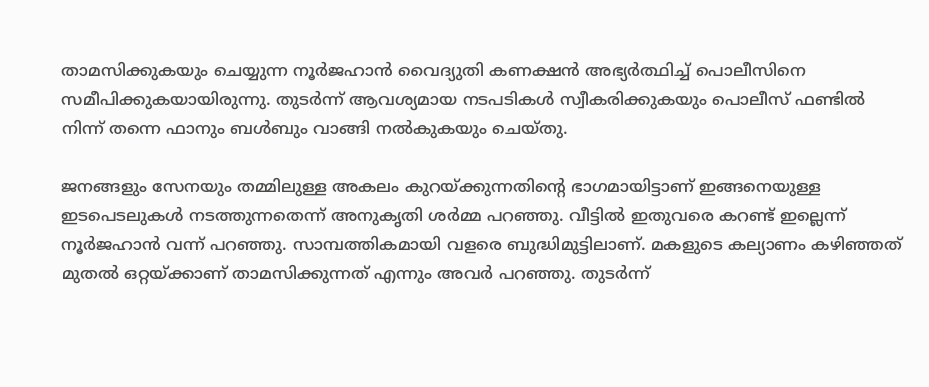താമസിക്കുകയും ചെയ്യുന്ന നൂര്‍ജഹാൻ വൈദ്യുതി കണക്ഷൻ അഭ്യര്‍ത്ഥിച്ച് പൊലീസിനെ സമീപിക്കുകയായിരുന്നു. തുടർന്ന് ആവശ്യമായ നടപടികൾ സ്വീകരിക്കുകയും പൊലീസ് ഫണ്ടിൽ നിന്ന് തന്നെ ഫാനും ബൾബും വാങ്ങി നല്‍കുകയും ചെയ്തു.

ജനങ്ങളും സേനയും തമ്മിലുള്ള അകലം കുറയ്ക്കുന്നതിന്‍റെ ഭാഗമായിട്ടാണ് ഇങ്ങനെയുള്ള ഇടപെടലുകള്‍ നടത്തുന്നതെന്ന് അനുകൃതി ശര്‍മ്മ പറഞ്ഞു. വീട്ടില്‍ ഇതുവരെ കറണ്ട് ഇല്ലെന്ന് നൂര്‍ജഹാൻ വന്ന് പറഞ്ഞു. സാമ്പത്തികമായി വളരെ ബുദ്ധിമുട്ടിലാണ്. മകളുടെ കല്യാണം കഴിഞ്ഞത് മുതൽ ഒറ്റയ്ക്കാണ് താമസിക്കുന്നത് എന്നും അവര്‍ പറഞ്ഞു. തുടര്‍ന്ന്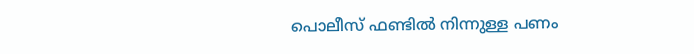പൊലീസ് ഫണ്ടില്‍ നിന്നുള്ള പണം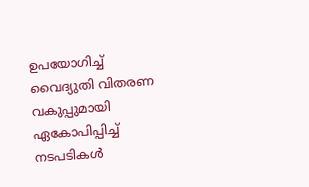ഉപയോഗിച്ച് വൈദ്യുതി വിതരണ വകുപ്പുമായി ഏകോപിപ്പിച്ച് നടപടികള്‍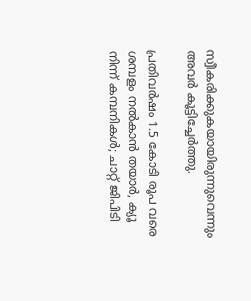സ്വീകരിക്കുകയായിരുന്നുവെന്നും അവര്‍ കൂട്ടിച്ചേര്‍ത്തു.

പ്രതിവർഷം 1.5 കോടി രൂപ വരെ ശമ്പളം നൽകാൻ തയാ‍ർ, ക്യൂ നിന്ന് കമ്പനികൾ; ചാറ്റ് ജിപിടി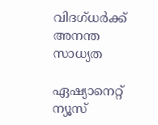വിദഗ്ധർക്ക് അനന്ത സാധ്യത

ഏഷ്യാനെറ്റ് ന്യൂസ്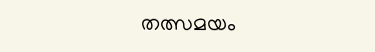തത്സമയം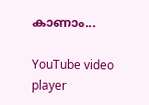കാണാം...

YouTube video player